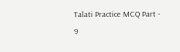Talati Practice MCQ Part - 9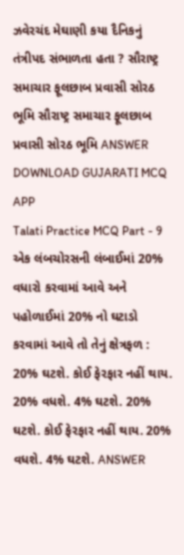ઝવેરચંદ મેઘાણી કયા દૈનિકનું તંત્રીપદ સંભાળતા હતા ? સૌરાષ્ટ્ર સમાચાર ફૂલછાબ પ્રવાસી સોરઠ ભૂમિ સૌરાષ્ટ્ર સમાચાર ફૂલછાબ પ્રવાસી સોરઠ ભૂમિ ANSWER DOWNLOAD GUJARATI MCQ APP
Talati Practice MCQ Part - 9 એક લંબચોરસની લંબાઈમાં 20% વધારો કરવામાં આવે અને પહોળાઈમાં 20% નો ઘટાડો કરવામાં આવે તો તેનું ક્ષેત્રફળ : 20% ઘટશે. કોઈ ફેરફાર નહીં થાય. 20% વધશે. 4% ઘટશે. 20% ઘટશે. કોઈ ફેરફાર નહીં થાય. 20% વધશે. 4% ઘટશે. ANSWER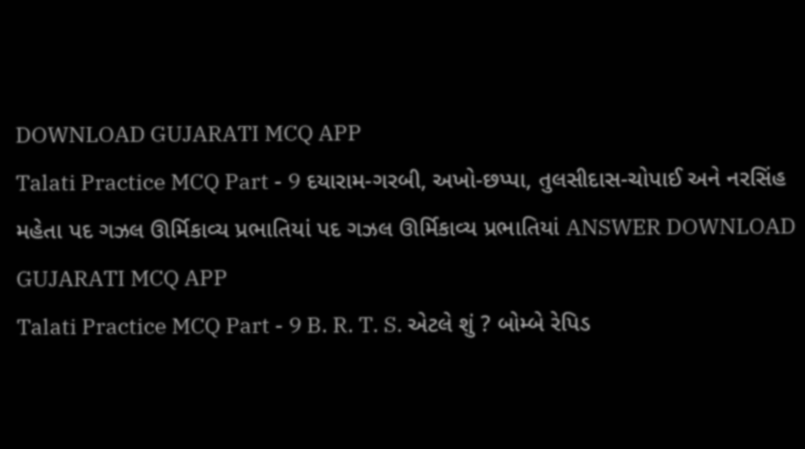DOWNLOAD GUJARATI MCQ APP
Talati Practice MCQ Part - 9 દયારામ-ગરબી, અખો-છપ્પા, તુલસીદાસ-ચોપાઈ અને નરસિંહ મહેતા પદ ગઝલ ઊર્મિકાવ્ય પ્રભાતિયાં પદ ગઝલ ઊર્મિકાવ્ય પ્રભાતિયાં ANSWER DOWNLOAD GUJARATI MCQ APP
Talati Practice MCQ Part - 9 B. R. T. S. એટલે શું ? બોમ્બે રેપિડ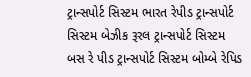ટ્રાન્સપોર્ટ સિસ્ટમ ભારત રેપીડ ટ્રાન્સપોર્ટ સિસ્ટમ બેઝીક રૂરલ ટ્રાન્સપોર્ટ સિસ્ટમ બસ રે પીડ ટ્રાન્સપોર્ટ સિસ્ટમ બોમ્બે રેપિડ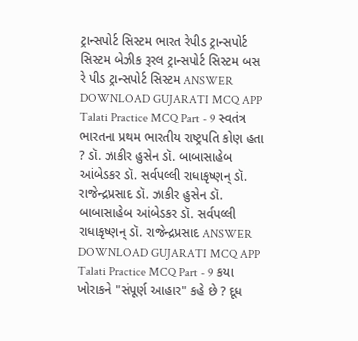ટ્રાન્સપોર્ટ સિસ્ટમ ભારત રેપીડ ટ્રાન્સપોર્ટ સિસ્ટમ બેઝીક રૂરલ ટ્રાન્સપોર્ટ સિસ્ટમ બસ રે પીડ ટ્રાન્સપોર્ટ સિસ્ટમ ANSWER DOWNLOAD GUJARATI MCQ APP
Talati Practice MCQ Part - 9 સ્વતંત્ર ભારતના પ્રથમ ભારતીય રાષ્ટ્રપતિ કોણ હતા ? ડૉ. ઝાકીર હુસેન ડૉ. બાબાસાહેબ આંબેડકર ડૉ. સર્વપલ્લી રાધાકૃષ્ણન્ ડૉ. રાજેન્દ્રપ્રસાદ ડૉ. ઝાકીર હુસેન ડૉ. બાબાસાહેબ આંબેડકર ડૉ. સર્વપલ્લી રાધાકૃષ્ણન્ ડૉ. રાજેન્દ્રપ્રસાદ ANSWER DOWNLOAD GUJARATI MCQ APP
Talati Practice MCQ Part - 9 કયા ખોરાકને "સંપૂર્ણ આહાર" કહે છે ? દૂધ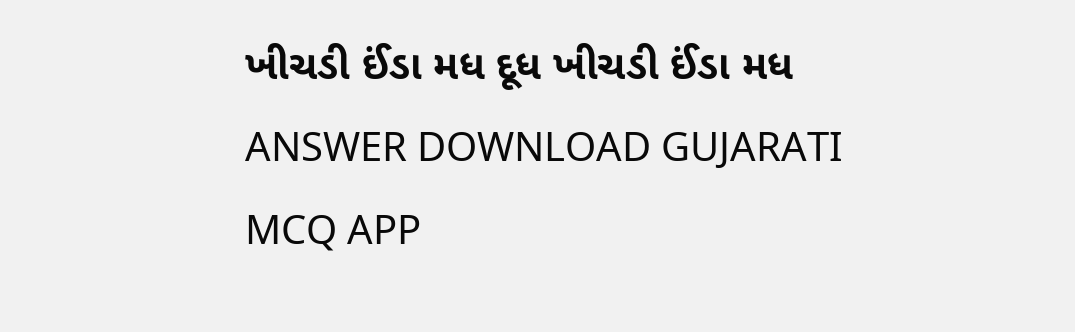ખીચડી ઈંડા મધ દૂધ ખીચડી ઈંડા મધ ANSWER DOWNLOAD GUJARATI MCQ APP